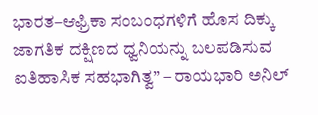ಭಾರತ–ಆಫ್ರಿಕಾ ಸಂಬಂಧಗಳಿಗೆ ಹೊಸ ದಿಕ್ಕು
ಜಾಗತಿಕ ದಕ್ಷಿಣದ ಧ್ವನಿಯನ್ನು ಬಲಪಡಿಸುವ ಐತಿಹಾಸಿಕ ಸಹಭಾಗಿತ್ವ” – ರಾಯಭಾರಿ ಅನಿಲ್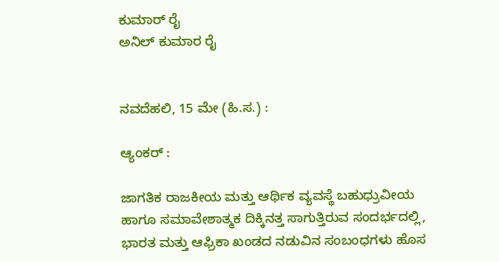ಕುಮಾರ್ ರೈ
ಅನಿಲ್ ಕುಮಾರ ರೈ


ನವದೆಹಲಿ, 15 ಮೇ (ಹಿ.ಸ.) :

ಆ್ಯಂಕರ್ :

ಜಾಗತಿಕ ರಾಜಕೀಯ ಮತ್ತು ಆರ್ಥಿಕ ವ್ಯವಸ್ಥೆ ಬಹುಧ್ರುವೀಯ ಹಾಗೂ ಸಮಾವೇಶಾತ್ಮಕ ದಿಕ್ಕಿನತ್ತ ಸಾಗುತ್ತಿರುವ ಸಂದರ್ಭದಲ್ಲಿ, ಭಾರತ ಮತ್ತು ಆಫ್ರಿಕಾ ಖಂಡದ ನಡುವಿನ ಸಂಬಂಧಗಳು ಹೊಸ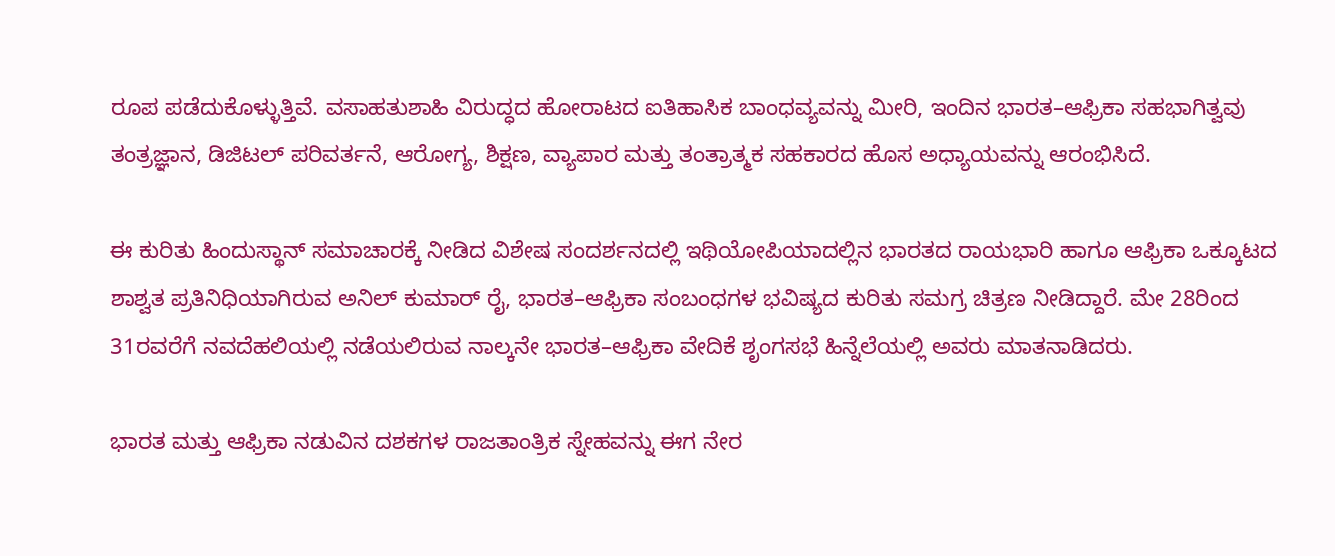ರೂಪ ಪಡೆದುಕೊಳ್ಳುತ್ತಿವೆ. ವಸಾಹತುಶಾಹಿ ವಿರುದ್ಧದ ಹೋರಾಟದ ಐತಿಹಾಸಿಕ ಬಾಂಧವ್ಯವನ್ನು ಮೀರಿ, ಇಂದಿನ ಭಾರತ–ಆಫ್ರಿಕಾ ಸಹಭಾಗಿತ್ವವು ತಂತ್ರಜ್ಞಾನ, ಡಿಜಿಟಲ್ ಪರಿವರ್ತನೆ, ಆರೋಗ್ಯ, ಶಿಕ್ಷಣ, ವ್ಯಾಪಾರ ಮತ್ತು ತಂತ್ರಾತ್ಮಕ ಸಹಕಾರದ ಹೊಸ ಅಧ್ಯಾಯವನ್ನು ಆರಂಭಿಸಿದೆ.

ಈ ಕುರಿತು ಹಿಂದುಸ್ಥಾನ್ ಸಮಾಚಾರಕ್ಕೆ ನೀಡಿದ ವಿಶೇಷ ಸಂದರ್ಶನದಲ್ಲಿ ಇಥಿಯೋಪಿಯಾದಲ್ಲಿನ ಭಾರತದ ರಾಯಭಾರಿ ಹಾಗೂ ಆಫ್ರಿಕಾ ಒಕ್ಕೂಟದ ಶಾಶ್ವತ ಪ್ರತಿನಿಧಿಯಾಗಿರುವ ಅನಿಲ್ ಕುಮಾರ್ ರೈ, ಭಾರತ–ಆಫ್ರಿಕಾ ಸಂಬಂಧಗಳ ಭವಿಷ್ಯದ ಕುರಿತು ಸಮಗ್ರ ಚಿತ್ರಣ ನೀಡಿದ್ದಾರೆ. ಮೇ 28ರಿಂದ 31ರವರೆಗೆ ನವದೆಹಲಿಯಲ್ಲಿ ನಡೆಯಲಿರುವ ನಾಲ್ಕನೇ ಭಾರತ–ಆಫ್ರಿಕಾ ವೇದಿಕೆ ಶೃಂಗಸಭೆ ಹಿನ್ನೆಲೆಯಲ್ಲಿ ಅವರು ಮಾತನಾಡಿದರು.

ಭಾರತ ಮತ್ತು ಆಫ್ರಿಕಾ ನಡುವಿನ ದಶಕಗಳ ರಾಜತಾಂತ್ರಿಕ ಸ್ನೇಹವನ್ನು ಈಗ ನೇರ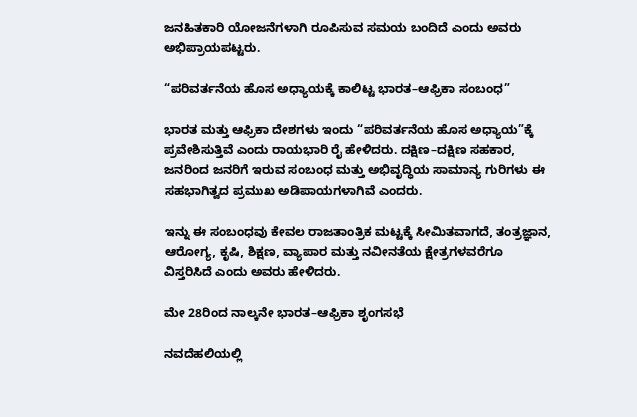ಜನಹಿತಕಾರಿ ಯೋಜನೆಗಳಾಗಿ ರೂಪಿಸುವ ಸಮಯ ಬಂದಿದೆ ಎಂದು ಅವರು ಅಭಿಪ್ರಾಯಪಟ್ಟರು.

“ಪರಿವರ್ತನೆಯ ಹೊಸ ಅಧ್ಯಾಯಕ್ಕೆ ಕಾಲಿಟ್ಟ ಭಾರತ–ಆಫ್ರಿಕಾ ಸಂಬಂಧ”

ಭಾರತ ಮತ್ತು ಆಫ್ರಿಕಾ ದೇಶಗಳು ಇಂದು “ಪರಿವರ್ತನೆಯ ಹೊಸ ಅಧ್ಯಾಯ”ಕ್ಕೆ ಪ್ರವೇಶಿಸುತ್ತಿವೆ ಎಂದು ರಾಯಭಾರಿ ರೈ ಹೇಳಿದರು. ದಕ್ಷಿಣ–ದಕ್ಷಿಣ ಸಹಕಾರ, ಜನರಿಂದ ಜನರಿಗೆ ಇರುವ ಸಂಬಂಧ ಮತ್ತು ಅಭಿವೃದ್ಧಿಯ ಸಾಮಾನ್ಯ ಗುರಿಗಳು ಈ ಸಹಭಾಗಿತ್ವದ ಪ್ರಮುಖ ಅಡಿಪಾಯಗಳಾಗಿವೆ ಎಂದರು.

ಇನ್ನು ಈ ಸಂಬಂಧವು ಕೇವಲ ರಾಜತಾಂತ್ರಿಕ ಮಟ್ಟಕ್ಕೆ ಸೀಮಿತವಾಗದೆ, ತಂತ್ರಜ್ಞಾನ, ಆರೋಗ್ಯ, ಕೃಷಿ, ಶಿಕ್ಷಣ, ವ್ಯಾಪಾರ ಮತ್ತು ನವೀನತೆಯ ಕ್ಷೇತ್ರಗಳವರೆಗೂ ವಿಸ್ತರಿಸಿದೆ ಎಂದು ಅವರು ಹೇಳಿದರು.

ಮೇ 28ರಿಂದ ನಾಲ್ಕನೇ ಭಾರತ–ಆಫ್ರಿಕಾ ಶೃಂಗಸಭೆ

ನವದೆಹಲಿಯಲ್ಲಿ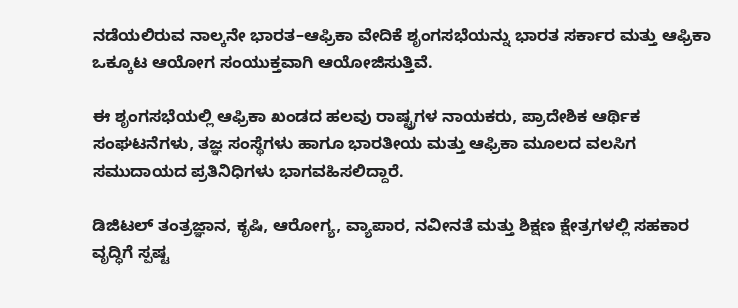ನಡೆಯಲಿರುವ ನಾಲ್ಕನೇ ಭಾರತ–ಆಫ್ರಿಕಾ ವೇದಿಕೆ ಶೃಂಗಸಭೆಯನ್ನು ಭಾರತ ಸರ್ಕಾರ ಮತ್ತು ಆಫ್ರಿಕಾ ಒಕ್ಕೂಟ ಆಯೋಗ ಸಂಯುಕ್ತವಾಗಿ ಆಯೋಜಿಸುತ್ತಿವೆ.

ಈ ಶೃಂಗಸಭೆಯಲ್ಲಿ ಆಫ್ರಿಕಾ ಖಂಡದ ಹಲವು ರಾಷ್ಟ್ರಗಳ ನಾಯಕರು, ಪ್ರಾದೇಶಿಕ ಆರ್ಥಿಕ ಸಂಘಟನೆಗಳು, ತಜ್ಞ ಸಂಸ್ಥೆಗಳು ಹಾಗೂ ಭಾರತೀಯ ಮತ್ತು ಆಫ್ರಿಕಾ ಮೂಲದ ವಲಸಿಗ ಸಮುದಾಯದ ಪ್ರತಿನಿಧಿಗಳು ಭಾಗವಹಿಸಲಿದ್ದಾರೆ.

ಡಿಜಿಟಲ್ ತಂತ್ರಜ್ಞಾನ, ಕೃಷಿ, ಆರೋಗ್ಯ, ವ್ಯಾಪಾರ, ನವೀನತೆ ಮತ್ತು ಶಿಕ್ಷಣ ಕ್ಷೇತ್ರಗಳಲ್ಲಿ ಸಹಕಾರ ವೃದ್ಧಿಗೆ ಸ್ಪಷ್ಟ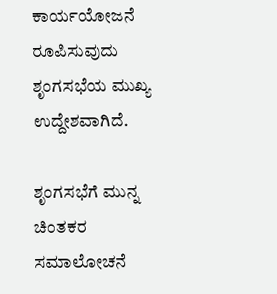ಕಾರ್ಯಯೋಜನೆ ರೂಪಿಸುವುದು ಶೃಂಗಸಭೆಯ ಮುಖ್ಯ ಉದ್ದೇಶವಾಗಿದೆ.

ಶೃಂಗಸಭೆಗೆ ಮುನ್ನ ಚಿಂತಕರ ಸಮಾಲೋಚನೆ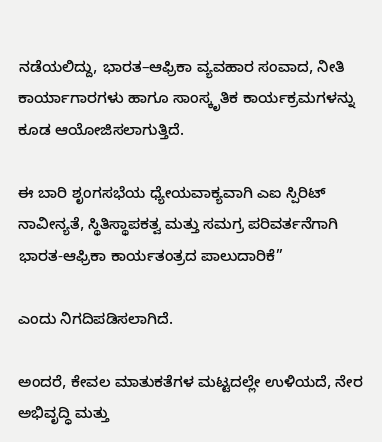ನಡೆಯಲಿದ್ದು, ಭಾರತ–ಆಫ್ರಿಕಾ ವ್ಯವಹಾರ ಸಂವಾದ, ನೀತಿ ಕಾರ್ಯಾಗಾರಗಳು ಹಾಗೂ ಸಾಂಸ್ಕೃತಿಕ ಕಾರ್ಯಕ್ರಮಗಳನ್ನು ಕೂಡ ಆಯೋಜಿಸಲಾಗುತ್ತಿದೆ.

ಈ ಬಾರಿ ಶೃಂಗಸಭೆಯ ಧ್ಯೇಯವಾಕ್ಯವಾಗಿ ಎಐ ಸ್ಪಿರಿಟ್ ನಾವೀನ್ಯತೆ, ಸ್ಥಿತಿಸ್ಥಾಪಕತ್ವ ಮತ್ತು ಸಮಗ್ರ ಪರಿವರ್ತನೆಗಾಗಿ ಭಾರತ-ಆಫ್ರಿಕಾ ಕಾರ್ಯತಂತ್ರದ ಪಾಲುದಾರಿಕೆ”

ಎಂದು ನಿಗದಿಪಡಿಸಲಾಗಿದೆ.

ಅಂದರೆ, ಕೇವಲ ಮಾತುಕತೆಗಳ ಮಟ್ಟದಲ್ಲೇ ಉಳಿಯದೆ, ನೇರ ಅಭಿವೃದ್ಧಿ ಮತ್ತು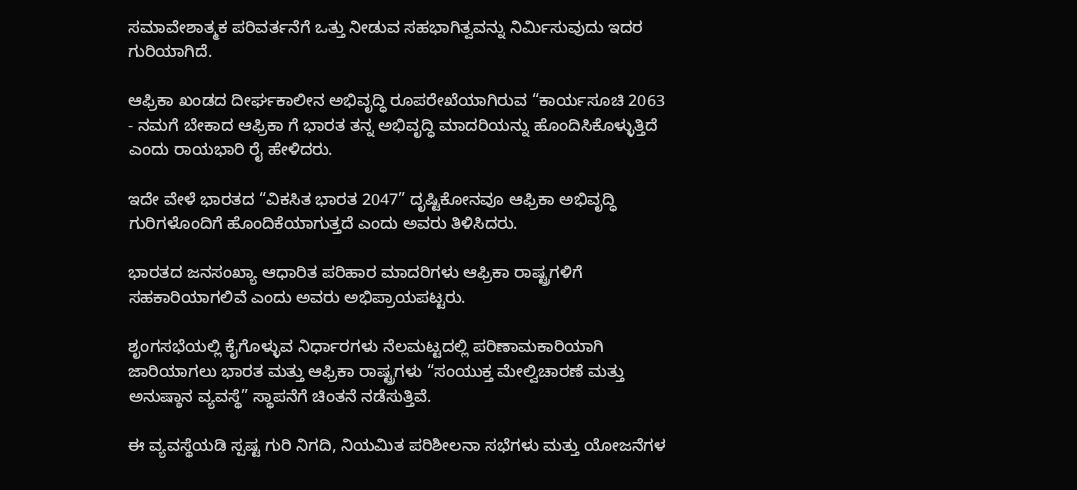ಸಮಾವೇಶಾತ್ಮಕ ಪರಿವರ್ತನೆಗೆ ಒತ್ತು ನೀಡುವ ಸಹಭಾಗಿತ್ವವನ್ನು ನಿರ್ಮಿಸುವುದು ಇದರ ಗುರಿಯಾಗಿದೆ.

ಆಫ್ರಿಕಾ ಖಂಡದ ದೀರ್ಘಕಾಲೀನ ಅಭಿವೃದ್ಧಿ ರೂಪರೇಖೆಯಾಗಿರುವ “ಕಾರ್ಯಸೂಚಿ 2063 - ನಮಗೆ ಬೇಕಾದ ಆಫ್ರಿಕಾ ಗೆ ಭಾರತ ತನ್ನ ಅಭಿವೃದ್ಧಿ ಮಾದರಿಯನ್ನು ಹೊಂದಿಸಿಕೊಳ್ಳುತ್ತಿದೆ ಎಂದು ರಾಯಭಾರಿ ರೈ ಹೇಳಿದರು.

ಇದೇ ವೇಳೆ ಭಾರತದ “ವಿಕಸಿತ ಭಾರತ 2047” ದೃಷ್ಟಿಕೋನವೂ ಆಫ್ರಿಕಾ ಅಭಿವೃದ್ಧಿ ಗುರಿಗಳೊಂದಿಗೆ ಹೊಂದಿಕೆಯಾಗುತ್ತದೆ ಎಂದು ಅವರು ತಿಳಿಸಿದರು.

ಭಾರತದ ಜನಸಂಖ್ಯಾ ಆಧಾರಿತ ಪರಿಹಾರ ಮಾದರಿಗಳು ಆಫ್ರಿಕಾ ರಾಷ್ಟ್ರಗಳಿಗೆ ಸಹಕಾರಿಯಾಗಲಿವೆ ಎಂದು ಅವರು ಅಭಿಪ್ರಾಯಪಟ್ಟರು.

ಶೃಂಗಸಭೆಯಲ್ಲಿ ಕೈಗೊಳ್ಳುವ ನಿರ್ಧಾರಗಳು ನೆಲಮಟ್ಟದಲ್ಲಿ ಪರಿಣಾಮಕಾರಿಯಾಗಿ ಜಾರಿಯಾಗಲು ಭಾರತ ಮತ್ತು ಆಫ್ರಿಕಾ ರಾಷ್ಟ್ರಗಳು “ಸಂಯುಕ್ತ ಮೇಲ್ವಿಚಾರಣೆ ಮತ್ತು ಅನುಷ್ಠಾನ ವ್ಯವಸ್ಥೆ” ಸ್ಥಾಪನೆಗೆ ಚಿಂತನೆ ನಡೆಸುತ್ತಿವೆ.

ಈ ವ್ಯವಸ್ಥೆಯಡಿ ಸ್ಪಷ್ಟ ಗುರಿ ನಿಗದಿ, ನಿಯಮಿತ ಪರಿಶೀಲನಾ ಸಭೆಗಳು ಮತ್ತು ಯೋಜನೆಗಳ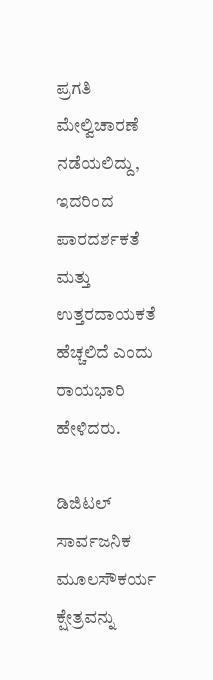ಪ್ರಗತಿ ಮೇಲ್ವಿಚಾರಣೆ ನಡೆಯಲಿದ್ದು, ಇದರಿಂದ ಪಾರದರ್ಶಕತೆ ಮತ್ತು ಉತ್ತರದಾಯಕತೆ ಹೆಚ್ಚಲಿದೆ ಎಂದು ರಾಯಭಾರಿ ಹೇಳಿದರು.

ಡಿಜಿಟಲ್ ಸಾರ್ವಜನಿಕ ಮೂಲಸೌಕರ್ಯ ಕ್ಷೇತ್ರವನ್ನು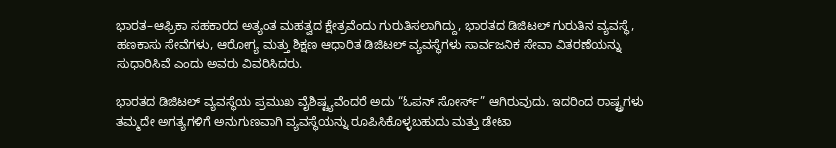ಭಾರತ–ಆಫ್ರಿಕಾ ಸಹಕಾರದ ಅತ್ಯಂತ ಮಹತ್ವದ ಕ್ಷೇತ್ರವೆಂದು ಗುರುತಿಸಲಾಗಿದ್ದು, ಭಾರತದ ಡಿಜಿಟಲ್ ಗುರುತಿನ ವ್ಯವಸ್ಥೆ, ಹಣಕಾಸು ಸೇವೆಗಳು, ಆರೋಗ್ಯ ಮತ್ತು ಶಿಕ್ಷಣ ಆಧಾರಿತ ಡಿಜಿಟಲ್ ವ್ಯವಸ್ಥೆಗಳು ಸಾರ್ವಜನಿಕ ಸೇವಾ ವಿತರಣೆಯನ್ನು ಸುಧಾರಿಸಿವೆ ಎಂದು ಅವರು ವಿವರಿಸಿದರು.

ಭಾರತದ ಡಿಜಿಟಲ್ ವ್ಯವಸ್ಥೆಯ ಪ್ರಮುಖ ವೈಶಿಷ್ಟ್ಯವೆಂದರೆ ಅದು “ಓಪನ್ ಸೋರ್ಸ್” ಆಗಿರುವುದು. ಇದರಿಂದ ರಾಷ್ಟ್ರಗಳು ತಮ್ಮದೇ ಅಗತ್ಯಗಳಿಗೆ ಅನುಗುಣವಾಗಿ ವ್ಯವಸ್ಥೆಯನ್ನು ರೂಪಿಸಿಕೊಳ್ಳಬಹುದು ಮತ್ತು ಡೇಟಾ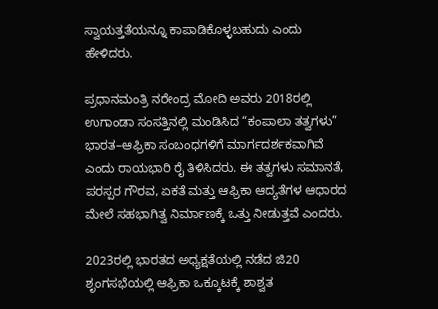ಸ್ವಾಯತ್ತತೆಯನ್ನೂ ಕಾಪಾಡಿಕೊಳ್ಳಬಹುದು ಎಂದು ಹೇಳಿದರು.

ಪ್ರಧಾನಮಂತ್ರಿ ನರೇಂದ್ರ ಮೋದಿ ಅವರು 2018ರಲ್ಲಿ ಉಗಾಂಡಾ ಸಂಸತ್ತಿನಲ್ಲಿ ಮಂಡಿಸಿದ “ಕಂಪಾಲಾ ತತ್ವಗಳು” ಭಾರತ–ಆಫ್ರಿಕಾ ಸಂಬಂಧಗಳಿಗೆ ಮಾರ್ಗದರ್ಶಕವಾಗಿವೆ ಎಂದು ರಾಯಭಾರಿ ರೈ ತಿಳಿಸಿದರು. ಈ ತತ್ವಗಳು ಸಮಾನತೆ, ಪರಸ್ಪರ ಗೌರವ, ಏಕತೆ ಮತ್ತು ಆಫ್ರಿಕಾ ಆದ್ಯತೆಗಳ ಆಧಾರದ ಮೇಲೆ ಸಹಭಾಗಿತ್ವ ನಿರ್ಮಾಣಕ್ಕೆ ಒತ್ತು ನೀಡುತ್ತವೆ ಎಂದರು.

2023ರಲ್ಲಿ ಭಾರತದ ಅಧ್ಯಕ್ಷತೆಯಲ್ಲಿ ನಡೆದ ಜಿ20 ಶೃಂಗಸಭೆಯಲ್ಲಿ ಆಫ್ರಿಕಾ ಒಕ್ಕೂಟಕ್ಕೆ ಶಾಶ್ವತ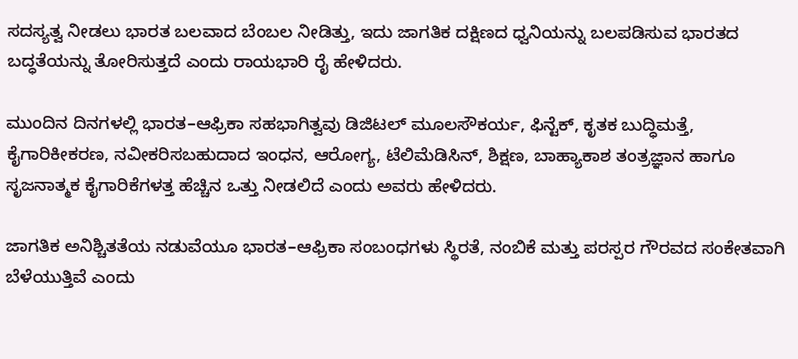ಸದಸ್ಯತ್ವ ನೀಡಲು ಭಾರತ ಬಲವಾದ ಬೆಂಬಲ ನೀಡಿತ್ತು, ಇದು ಜಾಗತಿಕ ದಕ್ಷಿಣದ ಧ್ವನಿಯನ್ನು ಬಲಪಡಿಸುವ ಭಾರತದ ಬದ್ಧತೆಯನ್ನು ತೋರಿಸುತ್ತದೆ ಎಂದು ರಾಯಭಾರಿ ರೈ ಹೇಳಿದರು.

ಮುಂದಿನ ದಿನಗಳಲ್ಲಿ ಭಾರತ–ಆಫ್ರಿಕಾ ಸಹಭಾಗಿತ್ವವು ಡಿಜಿಟಲ್ ಮೂಲಸೌಕರ್ಯ, ಫಿನ್ಟೆಕ್, ಕೃತಕ ಬುದ್ಧಿಮತ್ತೆ, ಕೈಗಾರಿಕೀಕರಣ, ನವೀಕರಿಸಬಹುದಾದ ಇಂಧನ, ಆರೋಗ್ಯ, ಟೆಲಿಮೆಡಿಸಿನ್, ಶಿಕ್ಷಣ, ಬಾಹ್ಯಾಕಾಶ ತಂತ್ರಜ್ಞಾನ ಹಾಗೂ ಸೃಜನಾತ್ಮಕ ಕೈಗಾರಿಕೆಗಳತ್ತ ಹೆಚ್ಚಿನ ಒತ್ತು ನೀಡಲಿದೆ ಎಂದು ಅವರು ಹೇಳಿದರು.

ಜಾಗತಿಕ ಅನಿಶ್ಚಿತತೆಯ ನಡುವೆಯೂ ಭಾರತ–ಆಫ್ರಿಕಾ ಸಂಬಂಧಗಳು ಸ್ಥಿರತೆ, ನಂಬಿಕೆ ಮತ್ತು ಪರಸ್ಪರ ಗೌರವದ ಸಂಕೇತವಾಗಿ ಬೆಳೆಯುತ್ತಿವೆ ಎಂದು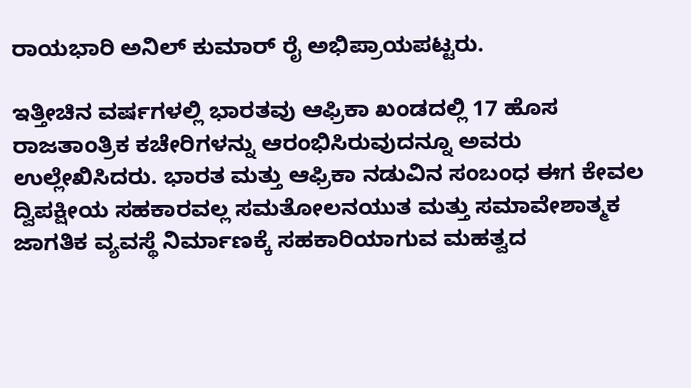ರಾಯಭಾರಿ ಅನಿಲ್ ಕುಮಾರ್ ರೈ ಅಭಿಪ್ರಾಯಪಟ್ಟರು.

ಇತ್ತೀಚಿನ ವರ್ಷಗಳಲ್ಲಿ ಭಾರತವು ಆಫ್ರಿಕಾ ಖಂಡದಲ್ಲಿ 17 ಹೊಸ ರಾಜತಾಂತ್ರಿಕ ಕಚೇರಿಗಳನ್ನು ಆರಂಭಿಸಿರುವುದನ್ನೂ ಅವರು ಉಲ್ಲೇಖಿಸಿದರು. ಭಾರತ ಮತ್ತು ಆಫ್ರಿಕಾ ನಡುವಿನ ಸಂಬಂಧ ಈಗ ಕೇವಲ ದ್ವಿಪಕ್ಷೀಯ ಸಹಕಾರವಲ್ಲ ಸಮತೋಲನಯುತ ಮತ್ತು ಸಮಾವೇಶಾತ್ಮಕ ಜಾಗತಿಕ ವ್ಯವಸ್ಥೆ ನಿರ್ಮಾಣಕ್ಕೆ ಸಹಕಾರಿಯಾಗುವ ಮಹತ್ವದ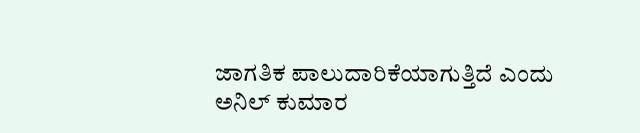ಜಾಗತಿಕ ಪಾಲುದಾರಿಕೆಯಾಗುತ್ತಿದೆ ಎಂದು ಅನಿಲ್ ಕುಮಾರ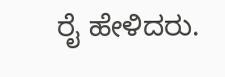ರೈ ಹೇಳಿದರು.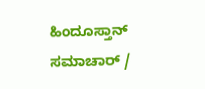ಹಿಂದೂಸ್ತಾನ್ ಸಮಾಚಾರ್ /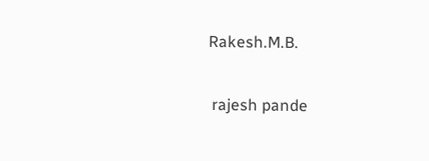Rakesh.M.B.


 rajesh pande